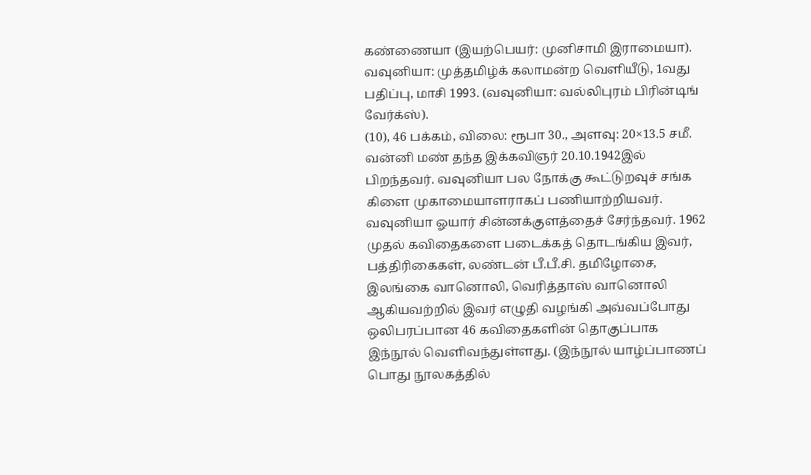கண்ணையா (இயற்பெயர்: முனிசாமி இராமையா). வவுனியா: முத்தமிழ்க் கலாமன்ற வெளியீடு, 1வது பதிப்பு, மாசி 1993. (வவுனியா: வல்லிபுரம் பிரின்டிங் வேர்க்ஸ்).
(10), 46 பக்கம், விலை: ரூபா 30., அளவு: 20×13.5 சமீ.
வன்னி மண் தந்த இக்கவிஞர் 20.10.1942இல் பிறந்தவர். வவுனியா பல நோக்கு கூட்டுறவுச் சங்க கிளை முகாமையாளராகப் பணியாற்றியவர். வவுனியா ஓயார் சின்னக்குளத்தைச் சேர்ந்தவர். 1962 முதல் கவிதைகளை படைக்கத் தொடங்கிய இவர், பத்திரிகைகள், லண்டன் பீ.பீ.சி. தமிழோசை, இலங்கை வானொலி, வெரித்தாஸ் வானொலி ஆகியவற்றில் இவர் எழுதி வழங்கி அவ்வப்போது ஒலிபரப்பான 46 கவிதைகளின் தொகுப்பாக இந்நூல் வெளிவந்துள்ளது. (இந்நூல் யாழ்ப்பாணப் பொது நூலகத்தில்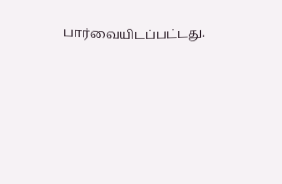பார்வையிடப்பட்டது.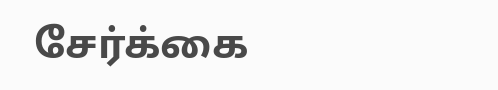சேர்க்கை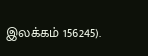இலக்கம் 156245).